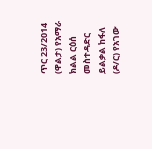ጥር 23/2014 (ዋልታ) የአማራ ክልል ርዕሰ መስተዳድር ይልቃል ከፋለ (ዶ/ር) የአገው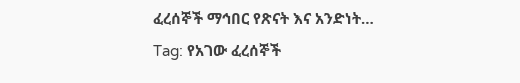ፈረሰኞች ማኅበር የጽናት እና አንድነት…
Tag: የአገው ፈረሰኞች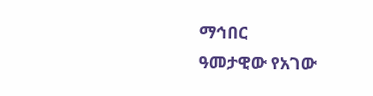ማኅበር
ዓመታዊው የአገው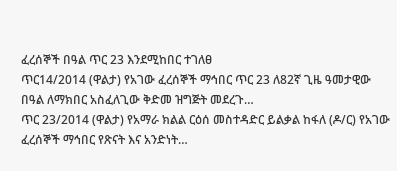ፈረሰኞች በዓል ጥር 23 እንደሚከበር ተገለፀ
ጥር14/2014 (ዋልታ) የአገው ፈረሰኞች ማኅበር ጥር 23 ለ82ኛ ጊዜ ዓመታዊው በዓል ለማክበር አስፈለጊው ቅድመ ዝግጅት መደረጉ…
ጥር 23/2014 (ዋልታ) የአማራ ክልል ርዕሰ መስተዳድር ይልቃል ከፋለ (ዶ/ር) የአገው ፈረሰኞች ማኅበር የጽናት እና አንድነት…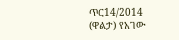ጥር14/2014 (ዋልታ) የአገው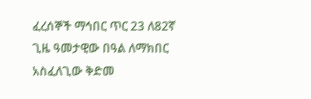ፈረሰኞች ማኅበር ጥር 23 ለ82ኛ ጊዜ ዓመታዊው በዓል ለማክበር አስፈለጊው ቅድመ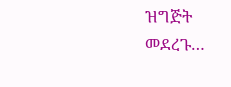ዝግጅት መደረጉ…